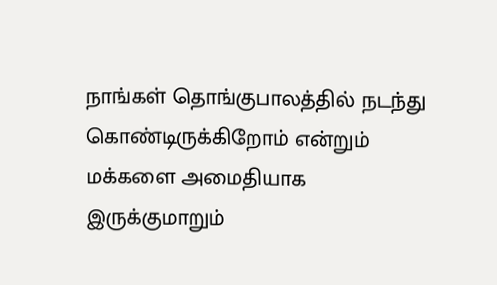நாங்கள் தொங்குபாலத்தில் நடந்து கொண்டிருக்கிறோம் என்றும் மக்களை அமைதியாக இருக்குமாறும்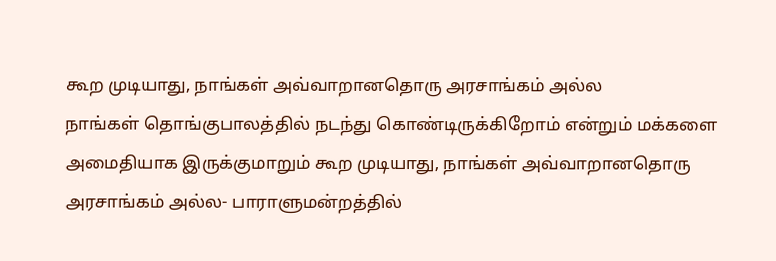கூற முடியாது, நாங்கள் அவ்வாறானதொரு அரசாங்கம் அல்ல
நாங்கள் தொங்குபாலத்தில் நடந்து கொண்டிருக்கிறோம் என்றும் மக்களை அமைதியாக இருக்குமாறும் கூற முடியாது, நாங்கள் அவ்வாறானதொரு அரசாங்கம் அல்ல- பாராளுமன்றத்தில்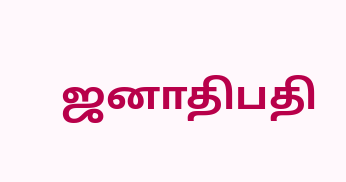ஜனாதிபதி